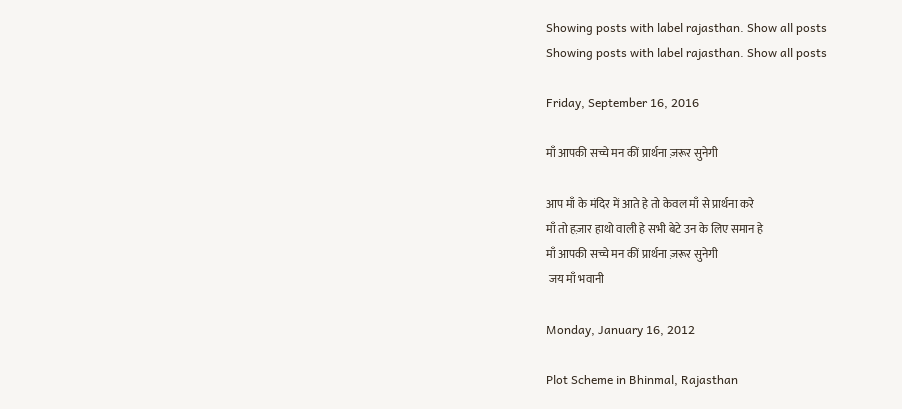Showing posts with label rajasthan. Show all posts
Showing posts with label rajasthan. Show all posts

Friday, September 16, 2016

माँ आपकी सच्चे मन कीं प्रार्थना ज़रूर सुनेगी

आप माँ के मंदिर में आते हे तो केवल माँ से प्रार्थना करे
माँ तो हज़ार हाथो वाली हे सभी बेटे उन के लिए समान हे
माँ आपकी सच्चे मन कीं प्रार्थना ज़रूर सुनेगी
 जय माँ भवानी

Monday, January 16, 2012

Plot Scheme in Bhinmal, Rajasthan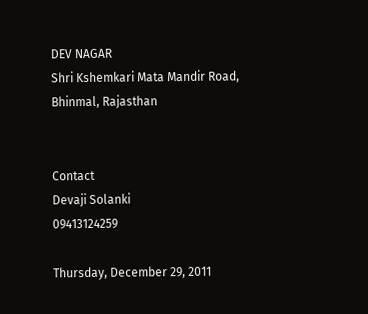DEV NAGAR
Shri Kshemkari Mata Mandir Road,
Bhinmal, Rajasthan


Contact
Devaji Solanki
09413124259

Thursday, December 29, 2011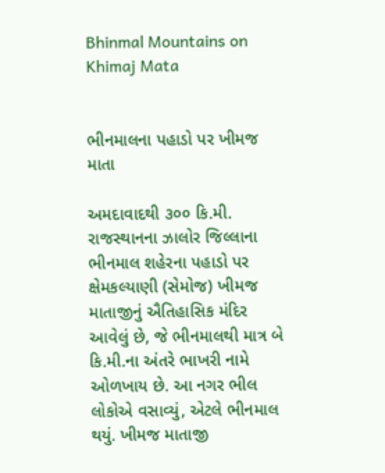Bhinmal Mountains on Khimaj Mata


ભીનમાલના પહાડો પર ખીમજ માતા

અમદાવાદથી ૩૦૦ કિ.મી. રાજસ્થાનના ઝાલોર જિલ્લાના ભીનમાલ શહેરના પહાડો પર ક્ષેમકલ્યાણી (સેમોજ) ખીમજ માતાજીનું ઐતિહાસિક મંદિર આવેલું છે, જે ભીનમાલથી માત્ર બે કિ.મી.ના અંતરે ભાખરી નામે ઓળખાય છે. આ નગર ભીલ લોકોએ વસાવ્યું, એટલે ભીનમાલ થયું. ખીમજ માતાજી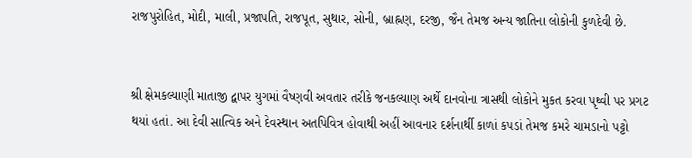રાજપુરોહિત, મોદી, માલી, પ્રજાપતિ, રાજપૂત, સુથાર, સોની, બ્રાહ્નણ, દરજી, જૈન તેમજ અન્ય જાતિના લોકોની કુળદેવી છે.


શ્રી ક્ષેમકલ્યાણી માતાજી દ્વાપર યુગમાં વૈષ્ણવી અવતાર તરીકે જનકલ્યાણ અર્થે દાનવોના ત્રાસથી લોકોને મુકત કરવા પૃથ્વી પર પ્રગટ થયાં હતાં. આ દેવી સાત્વિક અને દેવસ્થાન અતપિવિત્ર હોવાથી અહીં આવનાર દર્શનાર્થી કાળાં કપડાં તેમજ કમરે ચામડાનો પટ્ટો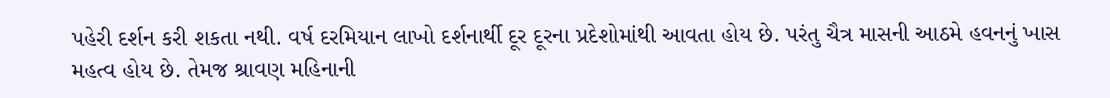પહેરી દર્શન કરી શકતા નથી. વર્ષ દરમિયાન લાખો દર્શનાર્થી દૂર દૂરના પ્રદેશોમાંથી આવતા હોય છે. પરંતુ ચૈત્ર માસની આઠમે હવનનું ખાસ મહત્વ હોય છે. તેમજ શ્રાવણ મહિનાની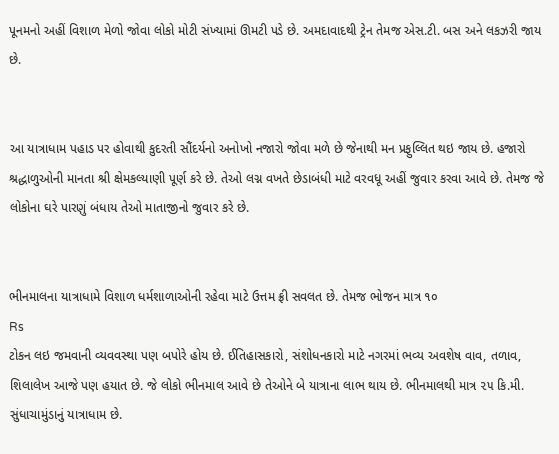પૂનમનો અહીં વિશાળ મેળો જોવા લોકો મોટી સંખ્યામાં ઊમટી પડે છે. અમદાવાદથી ટ્રેન તેમજ એસ.ટી. બસ અને લકઝરી જાય છે.


આ યાત્રાધામ પહાડ પર હોવાથી કુદરતી સૌંદર્યનો અનોખો નજારો જોવા મળે છે જેનાથી મન પ્રફુલ્લિત થઇ જાય છે. હજારો શ્રદ્ધાળુઓની માનતા શ્રી ક્ષેમકલ્યાણી પૂર્ણ કરે છે. તેઓ લગ્ન વખતે છેડાબંધી માટે વરવધૂ અહીં જુવાર કરવા આવે છે. તેમજ જે લોકોના ઘરે પારણું બંધાય તેઓ માતાજીનો જુવાર કરે છે.


ભીનમાલના યાત્રાધામે વિશાળ ધર્મશાળાઓની રહેવા માટે ઉત્તમ ફ્રી સવલત છે. તેમજ ભોજન માત્ર ૧૦
Rs
ટોકન લઇ જમવાની વ્યવવસ્થા પણ બપોરે હોય છે. ઈતિહાસકારો, સંશોધનકારો માટે નગરમાં ભવ્ય અવશેષ વાવ, તળાવ, શિલાલેખ આજે પણ હયાત છે. જે લોકો ભીનમાલ આવે છે તેઓને બે યાત્રાના લાભ થાય છે. ભીનમાલથી માત્ર ૨૫ કિ.મી. સુંધાચામુંડાનું યાત્રાધામ છે.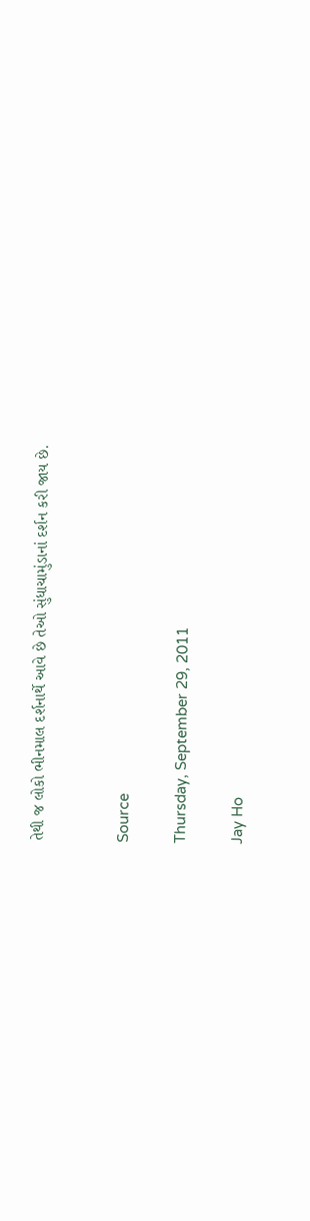તેથી જ લોકો ભીનમાલ દર્શનાર્થે આવે છે તેઓ સુંધાચામુંડાનાં દર્શન કરી જાય છે.


Source

Thursday, September 29, 2011

Jay Ho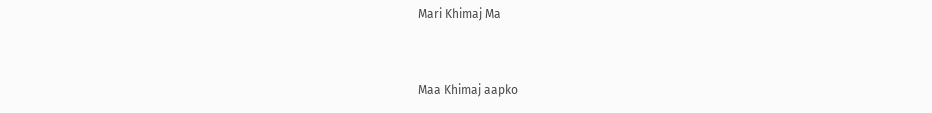Mari Khimaj Ma


Maa Khimaj aapko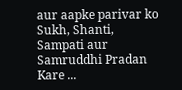aur aapke parivar ko Sukh, Shanti, Sampati aur Samruddhi Pradan Kare ...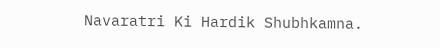Navaratri Ki Hardik Shubhkamna.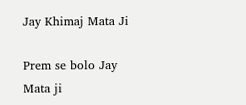Jay Khimaj Mata Ji

Prem se bolo Jay Mata ji